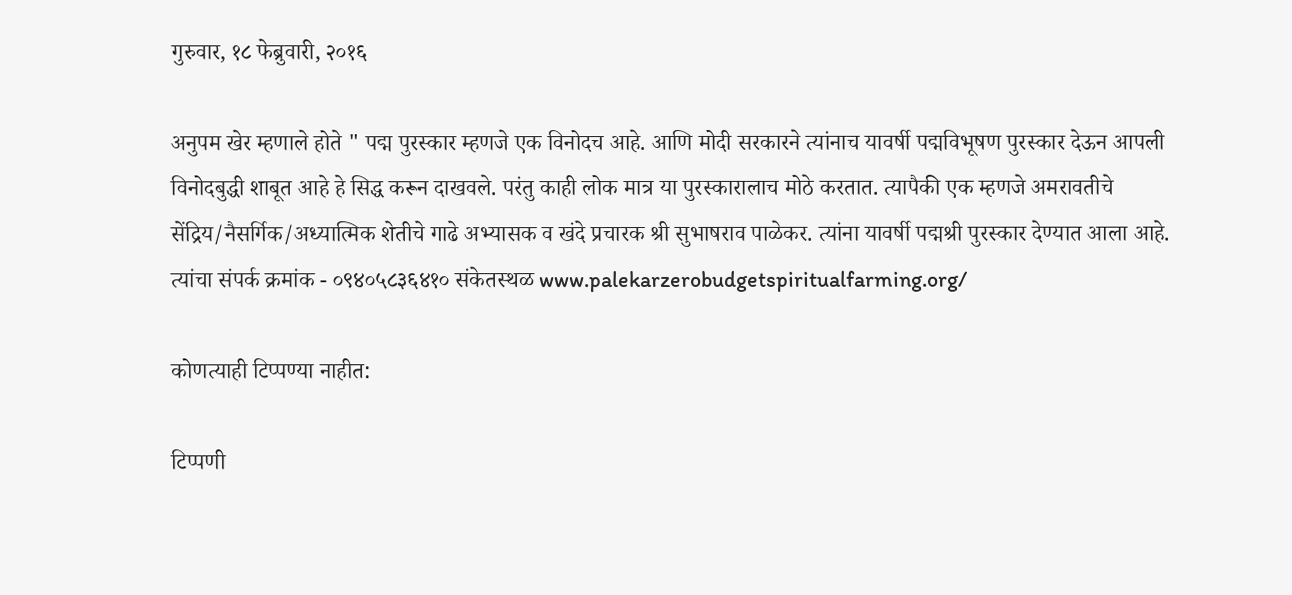गुरुवार, १८ फेब्रुवारी, २०१६

अनुपम खेर म्हणाले होते " पद्म पुरस्कार म्हणजे एक विनोदच आहे. आणि मोदी सरकारने त्यांनाच यावर्षी पद्मविभूषण पुरस्कार देऊन आपली विनोदबुद्धी शाबूत आहे हे सिद्ध करून दाखवले. परंतु काही लोक मात्र या पुरस्कारालाच मोठे करतात. त्यापैकी एक म्हणजे अमरावतीचे सेंद्रिय/नैसर्गिक/अध्यात्मिक शेतीचे गाढे अभ्यासक व खंदे प्रचारक श्री सुभाषराव पाळेकर. त्यांना यावर्षी पद्मश्री पुरस्कार देण्यात आला आहे. त्यांचा संपर्क क्रमांक - ०९४०५८३६४१० संकेतस्थळ www.palekarzerobudgetspiritualfarming.org/

कोणत्याही टिप्पण्‍या नाहीत:

टिप्पणी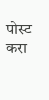पोस्ट करा